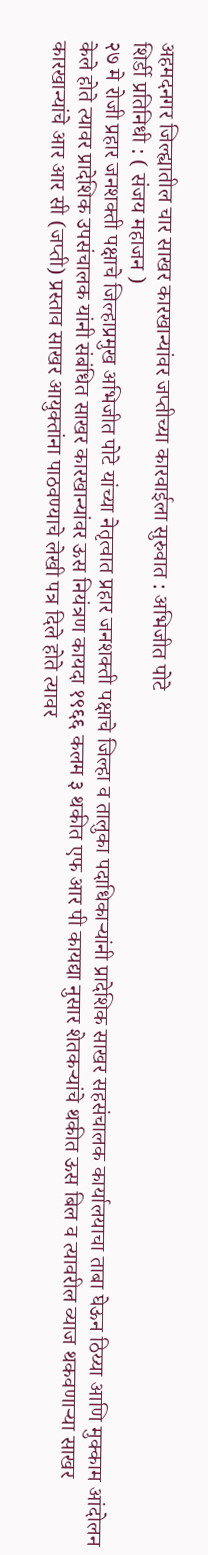अहमदनगर जिल्ह्यातील चार साखर कारखान्यांवर जप्तीच्या कारवाईला सुरुवात : अभिजीत पोटे
शिर्डी प्रतिनिधी : ( संजय महाजन )
२७ मे रोजी प्रहार जनशक्ती पक्षाचे जिल्हाप्रमुख अभिजीत पोटे यांच्या नेतृत्वात प्रहार जनशक्ती पक्षाचे जिल्हा व तालुका पदाधिकाऱ्यांनी प्रादेशिक साखर सहसंचालक कार्यालयाचा ताबा घेऊन ठिय्या आणि मुक्काम आंदोलन केले होते त्यावर प्रादेशिक उपसंचालक यांनी संबंधित साखर कारखान्यांवर ऊस नियंत्रण कायदा १९६६ कलम ३ थकीत एफ आर पी कायद्या नुसार शेतकऱ्यांचे थकीत ऊस बिल व त्यावरील व्याज थकवणाऱ्या साखर कारखान्यांचे आर आर सी (जप्ती) प्रस्ताव साखर आयुक्तांना पाठवण्याचे लेखी पत्र दिले होते त्यावर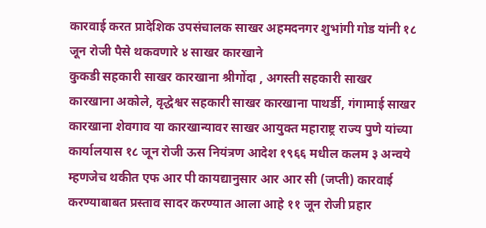कारवाई करत प्रादेशिक उपसंचालक साखर अहमदनगर शुभांगी गोड यांनी १८ जून रोजी पैसे थकवणारे ४ साखर कारखाने
कुकडी सहकारी साखर कारखाना श्रीगोंदा , अगस्ती सहकारी साखर कारखाना अकोले, वृद्धेश्वर सहकारी साखर कारखाना पाथर्डी, गंगामाई साखर कारखाना शेवगाव या कारखान्यावर साखर आयुक्त महाराष्ट्र राज्य पुणे यांच्या कार्यालयास १८ जून रोजी ऊस नियंत्रण आदेश १९६६ मधील कलम ३ अन्वये म्हणजेच थकीत एफ आर पी कायद्यानुसार आर आर सी (जप्ती) कारवाई करण्याबाबत प्रस्ताव सादर करण्यात आला आहे ११ जून रोजी प्रहार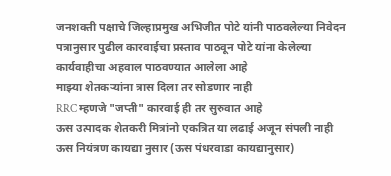जनशक्ती पक्षाचे जिल्हाप्रमुख अभिजीत पोटे यांनी पाठवलेल्या निवेदन पत्रानुसार पुढील कारवाईचा प्रस्ताव पाठवून पोटे यांना केलेल्या कार्यवाहीचा अहवाल पाठवण्यात आलेला आहे
माझ्या शेतकऱ्यांना त्रास दिला तर सोडणार नाही
RRC म्हणजे "जप्ती" कारवाई ही तर सुरुवात आहे
ऊस उत्पादक शेतकरी मित्रांनो एकत्रित या लढाई अजून संपली नाही ऊस नियंत्रण कायद्या नुसार (ऊस पंधरवाडा कायद्यानुसार)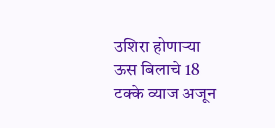उशिरा होणाऱ्या ऊस बिलाचे 18 टक्के व्याज अजून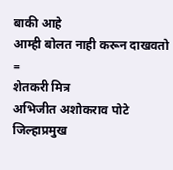बाकी आहे
आम्ही बोलत नाही करून दाखवतो
=
शेतकरी मित्र
अभिजीत अशोकराव पोटे
जिल्हाप्रमुख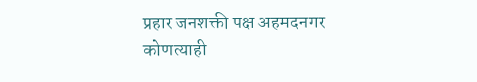प्रहार जनशक्ती पक्ष अहमदनगर
कोणत्याही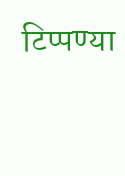टिप्पण्या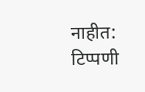नाहीत:
टिप्पणी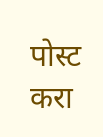पोस्ट करा